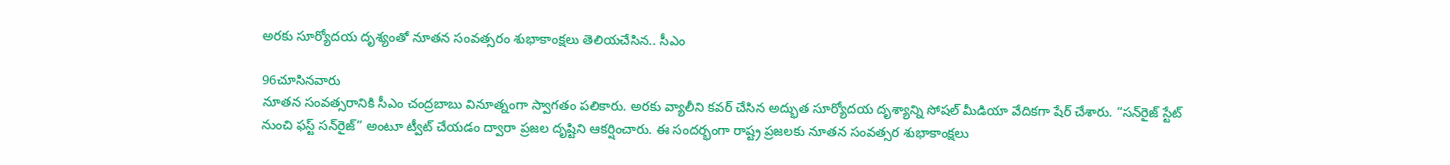అరకు సూర్యోదయ దృశ్యంతో నూతన సంవత్సరం శుభాకాంక్షలు తెలియచేసిన.. సీఎం

96చూసినవారు
నూతన సంవత్సరానికి సీఎం చంద్రబాబు వినూత్నంగా స్వాగతం పలికారు. అరకు వ్యాలీని కవర్ చేసిన అద్భుత సూర్యోదయ దృశ్యాన్ని సోషల్ మీడియా వేదికగా షేర్ చేశారు. “సన్‌రైజ్ స్టేట్ నుంచి ఫస్ట్ సన్‌రైజ్” అంటూ ట్వీట్ చేయడం ద్వారా ప్రజల దృష్టిని ఆకర్షించారు. ఈ సందర్భంగా రాష్ట్ర ప్రజలకు నూతన సంవత్సర శుభాకాంక్షలు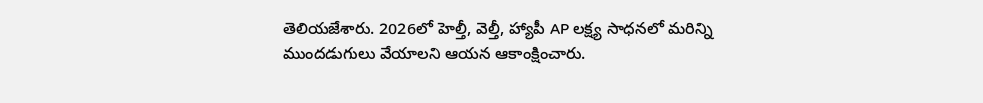తెలియజేశారు. 2026లో హెల్తీ, వెల్తీ, హ్యాపీ AP లక్ష్య సాధనలో మరిన్ని ముందడుగులు వేయాలని ఆయన ఆకాంక్షించారు.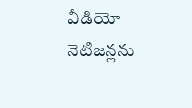వీడియో నెటిజన్లను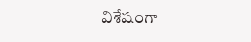విశేషంగా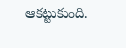ఆకట్టుకుంది.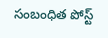సంబంధిత పోస్ట్